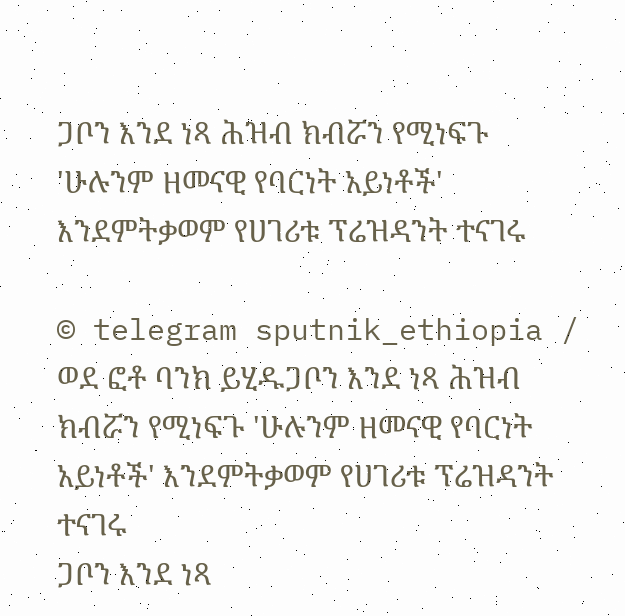ጋቦን እንደ ነጻ ሕዝብ ክብሯን የሚነፍጉ 'ሁሉንም ዘመናዊ የባርነት አይነቶች' እንደምትቃወም የሀገሪቱ ፕሬዝዳንት ተናገሩ

© telegram sputnik_ethiopia / ወደ ፎቶ ባንክ ይሂዱጋቦን እንደ ነጻ ሕዝብ ክብሯን የሚነፍጉ 'ሁሉንም ዘመናዊ የባርነት አይነቶች' እንደምትቃወም የሀገሪቱ ፕሬዝዳንት ተናገሩ
ጋቦን እንደ ነጻ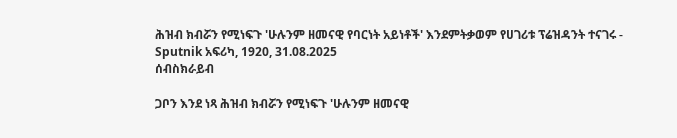ሕዝብ ክብሯን የሚነፍጉ 'ሁሉንም ዘመናዊ የባርነት አይነቶች' እንደምትቃወም የሀገሪቱ ፕሬዝዳንት ተናገሩ - Sputnik አፍሪካ, 1920, 31.08.2025
ሰብስክራይብ

ጋቦን እንደ ነጻ ሕዝብ ክብሯን የሚነፍጉ 'ሁሉንም ዘመናዊ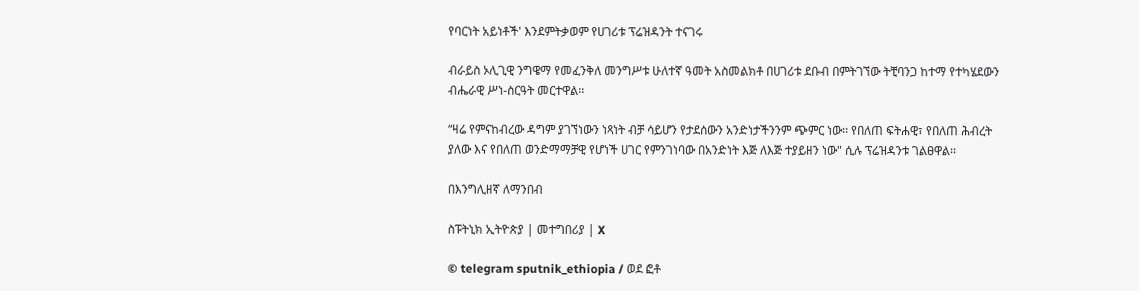የባርነት አይነቶች' እንደምትቃወም የሀገሪቱ ፕሬዝዳንት ተናገሩ

ብራይስ ኦሊጊዊ ንግዌማ የመፈንቅለ መንግሥቱ ሁለተኛ ዓመት አስመልክቶ በሀገሪቱ ደቡብ በምትገኘው ትቺባንጋ ከተማ የተካሄደውን ብሔራዊ ሥነ-ስርዓት መርተዋል፡፡

“ዛሬ የምናከብረው ዳግም ያገኘነውን ነጻነት ብቻ ሳይሆን የታደሰውን አንድነታችንንም ጭምር ነው፡፡ የበለጠ ፍትሐዊ፣ የበለጠ ሕብረት ያለው እና የበለጠ ወንድማማቻዊ የሆነች ሀገር የምንገነባው በአንድነት እጅ ለእጅ ተያይዘን ነው" ሲሉ ፕሬዝዳንቱ ገልፀዋል፡፡

በእንግሊዘኛ ለማንበብ

ስፑትኒክ ኢትዮጵያ | መተግበሪያ | X

© telegram sputnik_ethiopia / ወደ ፎቶ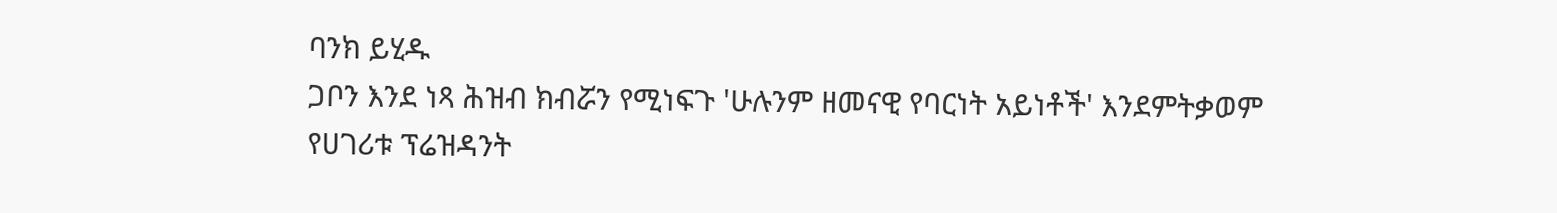ባንክ ይሂዱ
ጋቦን እንደ ነጻ ሕዝብ ክብሯን የሚነፍጉ 'ሁሉንም ዘመናዊ የባርነት አይነቶች' እንደምትቃወም የሀገሪቱ ፕሬዝዳንት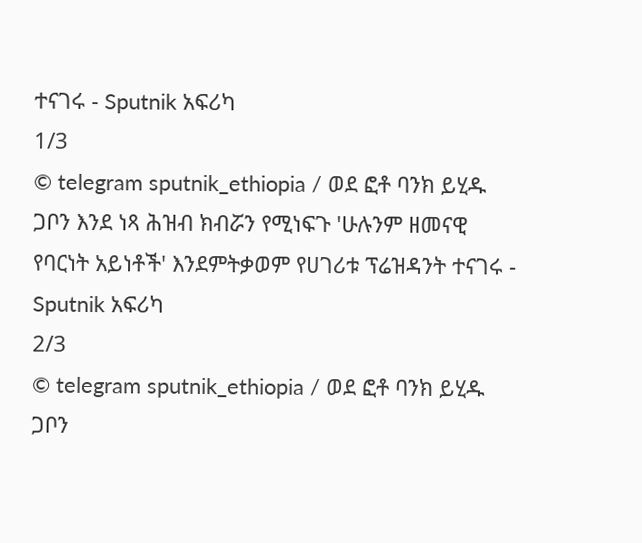ተናገሩ - Sputnik አፍሪካ
1/3
© telegram sputnik_ethiopia / ወደ ፎቶ ባንክ ይሂዱ
ጋቦን እንደ ነጻ ሕዝብ ክብሯን የሚነፍጉ 'ሁሉንም ዘመናዊ የባርነት አይነቶች' እንደምትቃወም የሀገሪቱ ፕሬዝዳንት ተናገሩ - Sputnik አፍሪካ
2/3
© telegram sputnik_ethiopia / ወደ ፎቶ ባንክ ይሂዱ
ጋቦን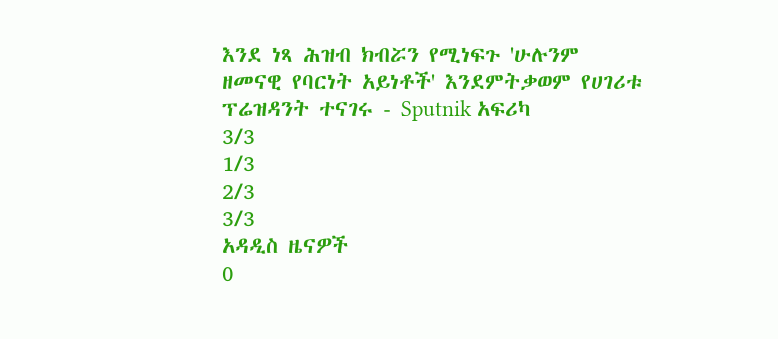እንደ ነጻ ሕዝብ ክብሯን የሚነፍጉ 'ሁሉንም ዘመናዊ የባርነት አይነቶች' እንደምትቃወም የሀገሪቱ ፕሬዝዳንት ተናገሩ - Sputnik አፍሪካ
3/3
1/3
2/3
3/3
አዳዲስ ዜናዎች
0